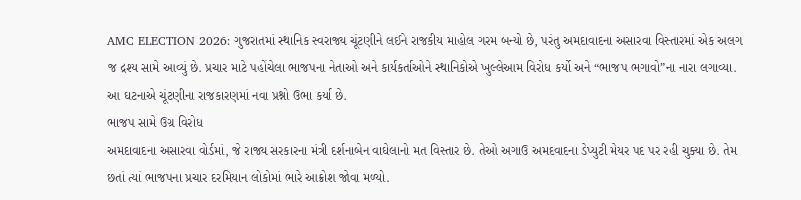AMC ELECTION 2026: ગુજરાતમાં સ્થાનિક સ્વરાજ્ય ચૂંટણીને લઈને રાજકીય માહોલ ગરમ બન્યો છે, પરંતુ અમદાવાદના અસારવા વિસ્તારમાં એક અલગ જ દ્રશ્ય સામે આવ્યું છે. પ્રચાર માટે પહોંચેલા ભાજપના નેતાઓ અને કાર્યકર્તાઓને સ્થાનિકોએ ખુલ્લેઆમ વિરોધ કર્યો અને “ભાજપ ભગાવો”ના નારા લગાવ્યા. આ ઘટનાએ ચૂંટણીના રાજકારણમાં નવા પ્રશ્નો ઉભા કર્યા છે.
ભાજપ સામે ઉગ્ર વિરોધ
અમદાવાદના અસારવા વોર્ડમાં, જે રાજ્ય સરકારના મંત્રી દર્શનાબેન વાઘેલાનો મત વિસ્તાર છે. તેઓ અગાઉ અમદવાદના ડેપ્યુટી મેયર પદ પર રહી ચુક્યા છે. તેમ છતાં ત્યાં ભાજપના પ્રચાર દરમિયાન લોકોમાં ભારે આક્રોશ જોવા મળ્યો.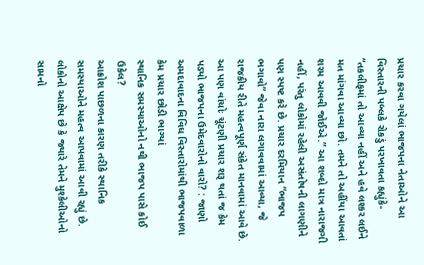પ્રચાર કરવા ગયેલાં ભાજપના નેતાઓને આ વિસ્તારની પબ્લકે રોકડું પરખાવતા કહ્યુંકે- “તકલીફમાં તો આવ્યા નહીં અને હવે લશ્કર લઈને મત માંગવા આવ્યા છો. તમને તો અહીંયા આવતાં શરમ આવવી જોઈએ.” આ શબ્દો માત્ર નારાજગી નહીં, પરંતુ લોકોમાં રહેલી અસંતોષની લાગણીને પણ સ્પષ્ટ કરે છે. પ્રચાર દરમિયાન “ભાજપ ભગાવો” જેવા નારા લગાવવામાં આવ્યા, જે રાજકીય રીતે મહત્વપૂર્ણ સંકેત માનવામાં આવે છે.
આ પણ વાંચોઃ ચૂંટણી પ્રચાર શરૂ થતાં જ કેમ પડ્યો ભાજપના ઉમેદવારોનો વારો? : જાણો અમદાવાદના વિવિધ વિસ્તારોમાંથી ભાજપવાળા કેમ પ્રચાર છોડી ભાગ્યાં
સ્થાનિક સમસ્યાઓનો નથી ભાજપ પાસે કોઈ ઉકેલ?
આક્રોશ પાછળના કારણ તરીકે સ્થાનિક સમસ્યાઓને મહત્વ આપવામાં આવી રહ્યું છે. લોકોનો આક્ષેપ છે કે જ્યારે તેમને મુશ્કેલીઓનો સામનો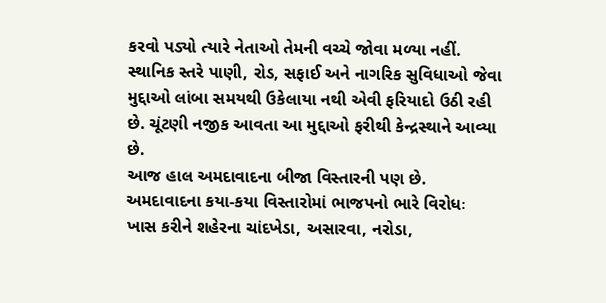કરવો પડ્યો ત્યારે નેતાઓ તેમની વચ્ચે જોવા મળ્યા નહીં. સ્થાનિક સ્તરે પાણી, રોડ, સફાઈ અને નાગરિક સુવિધાઓ જેવા મુદ્દાઓ લાંબા સમયથી ઉકેલાયા નથી એવી ફરિયાદો ઉઠી રહી છે. ચૂંટણી નજીક આવતા આ મુદ્દાઓ ફરીથી કેન્દ્રસ્થાને આવ્યા છે.
આજ હાલ અમદાવાદના બીજા વિસ્તારની પણ છે.
અમદાવાદના કયા-કયા વિસ્તારોમાં ભાજપનો ભારે વિરોધઃ
ખાસ કરીને શહેરના ચાંદખેડા, અસારવા, નરોડા,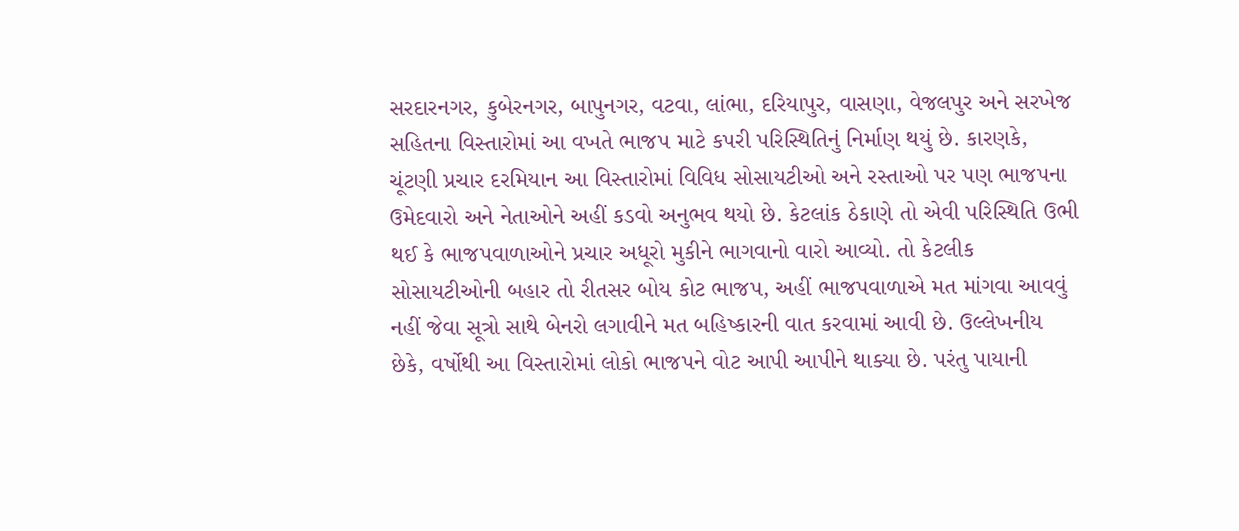સરદારનગર, કુબેરનગર, બાપુનગર, વટવા, લાંભા, દરિયાપુર, વાસણા, વેજલપુર અને સરખેજ સહિતના વિસ્તારોમાં આ વખતે ભાજપ માટે કપરી પરિસ્થિતિનું નિર્માણ થયું છે. કારણકે, ચૂંટણી પ્રચાર દરમિયાન આ વિસ્તારોમાં વિવિધ સોસાયટીઓ અને રસ્તાઓ પર પણ ભાજપના ઉમેદવારો અને નેતાઓને અહીં કડવો અનુભવ થયો છે. કેટલાંક ઠેકાણે તો એવી પરિસ્થિતિ ઉભી થઈ કે ભાજપવાળાઓને પ્રચાર અધૂરો મુકીને ભાગવાનો વારો આવ્યો. તો કેટલીક સોસાયટીઓની બહાર તો રીતસર બોય કોટ ભાજપ, અહીં ભાજપવાળાએ મત માંગવા આવવું નહીં જેવા સૂત્રો સાથે બેનરો લગાવીને મત બહિષ્કારની વાત કરવામાં આવી છે. ઉલ્લેખનીય છેકે, વર્ષોથી આ વિસ્તારોમાં લોકો ભાજપને વોટ આપી આપીને થાક્યા છે. પરંતુ પાયાની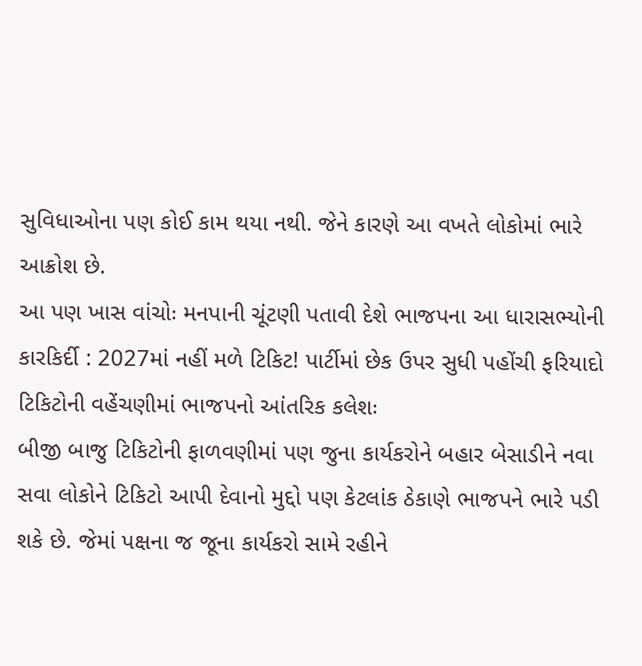સુવિધાઓના પણ કોઈ કામ થયા નથી. જેને કારણે આ વખતે લોકોમાં ભારે આક્રોશ છે.
આ પણ ખાસ વાંચોઃ મનપાની ચૂંટણી પતાવી દેશે ભાજપના આ ધારાસભ્યોની કારકિર્દી : 2027માં નહીં મળે ટિકિટ! પાર્ટીમાં છેક ઉપર સુધી પહોંચી ફરિયાદો
ટિકિટોની વહેંચણીમાં ભાજપનો આંતરિક કલેશઃ
બીજી બાજુ ટિકિટોની ફાળવણીમાં પણ જુના કાર્યકરોને બહાર બેસાડીને નવા સવા લોકોને ટિકિટો આપી દેવાનો મુદ્દો પણ કેટલાંક ઠેકાણે ભાજપને ભારે પડી શકે છે. જેમાં પક્ષના જ જૂના કાર્યકરો સામે રહીને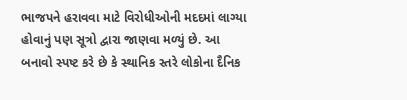ભાજપને હરાવવા માટે વિરોધીઓની મદદમાં લાગ્યા હોવાનું પણ સૂત્રો દ્વારા જાણવા મળ્યું છે. આ બનાવો સ્પષ્ટ કરે છે કે સ્થાનિક સ્તરે લોકોના દૈનિક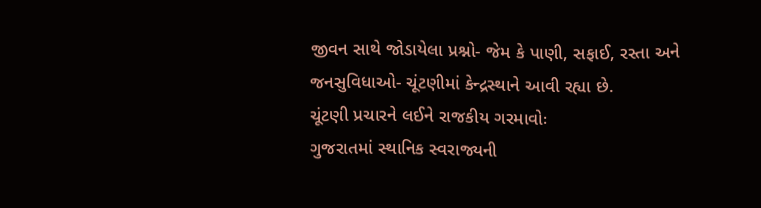જીવન સાથે જોડાયેલા પ્રશ્નો- જેમ કે પાણી, સફાઈ, રસ્તા અને જનસુવિધાઓ- ચૂંટણીમાં કેન્દ્રસ્થાને આવી રહ્યા છે.
ચૂંટણી પ્રચારને લઈને રાજકીય ગરમાવોઃ
ગુજરાતમાં સ્થાનિક સ્વરાજ્યની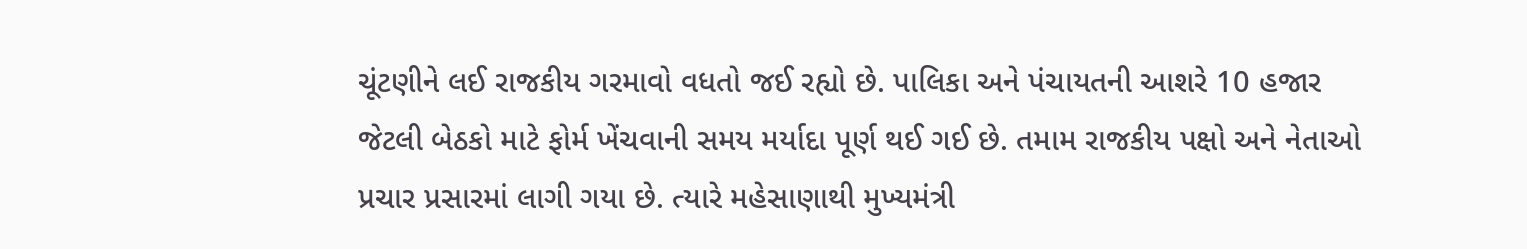ચૂંટણીને લઈ રાજકીય ગરમાવો વધતો જઈ રહ્યો છે. પાલિકા અને પંચાયતની આશરે 10 હજાર જેટલી બેઠકો માટે ફોર્મ ખેંચવાની સમય મર્યાદા પૂર્ણ થઈ ગઈ છે. તમામ રાજકીય પક્ષો અને નેતાઓ પ્રચાર પ્રસારમાં લાગી ગયા છે. ત્યારે મહેસાણાથી મુખ્યમંત્રી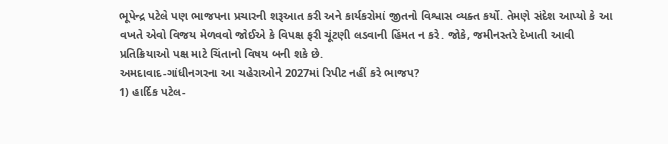ભૂપેન્દ્ર પટેલે પણ ભાજપના પ્રચારની શરૂઆત કરી અને કાર્યકરોમાં જીતનો વિશ્વાસ વ્યક્ત કર્યો. તેમણે સંદેશ આપ્યો કે આ વખતે એવો વિજય મેળવવો જોઈએ કે વિપક્ષ ફરી ચૂંટણી લડવાની હિંમત ન કરે. જોકે, જમીનસ્તરે દેખાતી આવી પ્રતિક્રિયાઓ પક્ષ માટે ચિંતાનો વિષય બની શકે છે.
અમદાવાદ-ગાંધીનગરના આ ચહેરાઓને 2027માં રિપીટ નહીં કરે ભાજપ?
1) હાર્દિક પટેલ-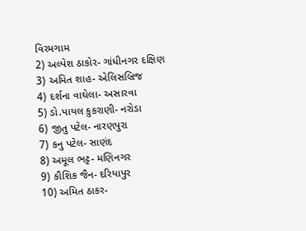વિરમગામ
2) અલ્પેશ ઠાકોર- ગાંધીનગર દક્ષિણ
3) અમિત શાહ- એલિસબ્રિજ
4) દર્શના વાઘેલા- અસારવા
5) ડો.પાયલ કુકરાણી- નરોડા
6) જીતુ પટેલ- નારણપુરા
7) કનુ પટેલ- સાણંદ
8) અમૂલ ભટ્ટ- મણિનગર
9) કૌશિક જૈન- દરિયાપુર
10) અમિત ઠાકર-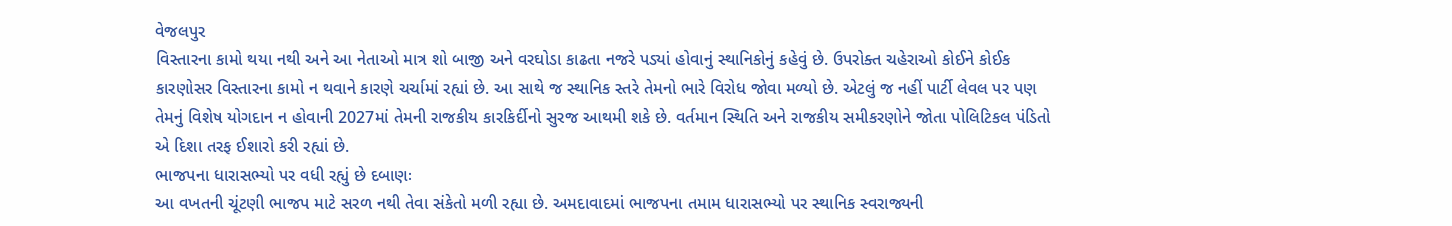વેજલપુર
વિસ્તારના કામો થયા નથી અને આ નેતાઓ માત્ર શો બાજી અને વરઘોડા કાઢતા નજરે પડ્યાં હોવાનું સ્થાનિકોનું કહેવું છે. ઉપરોક્ત ચહેરાઓ કોઈને કોઈક કારણોસર વિસ્તારના કામો ન થવાને કારણે ચર્ચામાં રહ્યાં છે. આ સાથે જ સ્થાનિક સ્તરે તેમનો ભારે વિરોધ જોવા મળ્યો છે. એટલું જ નહીં પાર્ટી લેવલ પર પણ તેમનું વિશેષ યોગદાન ન હોવાની 2027માં તેમની રાજકીય કારકિર્દીનો સુરજ આથમી શકે છે. વર્તમાન સ્થિતિ અને રાજકીય સમીકરણોને જોતા પોલિટિકલ પંડિતો એ દિશા તરફ ઈશારો કરી રહ્યાં છે.
ભાજપના ધારાસભ્યો પર વધી રહ્યું છે દબાણઃ
આ વખતની ચૂંટણી ભાજપ માટે સરળ નથી તેવા સંકેતો મળી રહ્યા છે. અમદાવાદમાં ભાજપના તમામ ધારાસભ્યો પર સ્થાનિક સ્વરાજ્યની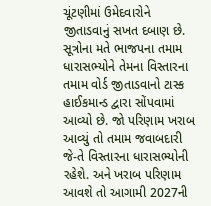ચૂંટણીમાં ઉમેદવારોને જીતાડવાનું સખત દબાણ છે. સૂત્રોના મતે ભાજપના તમામ ધારાસભ્યોને તેમના વિસ્તારના તમામ વોર્ડ જીતાડવાનો ટાસ્ક હાઈકમાન્ડ દ્વારા સોંપવામાં આવ્યો છે. જો પરિણામ ખરાબ આવ્યું તો તમામ જવાબદારી જે-તે વિસ્તારના ધારાસભ્યોની રહેશે. અને ખરાબ પરિણામ આવશે તો આગામી 2027ની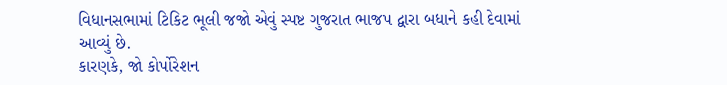વિધાનસભામાં ટિકિટ ભૂલી જજો એવું સ્પષ્ટ ગુજરાત ભાજપ દ્વારા બધાને કહી દેવામાં આવ્યું છે.
કારણકે, જો કોર્પોરેશન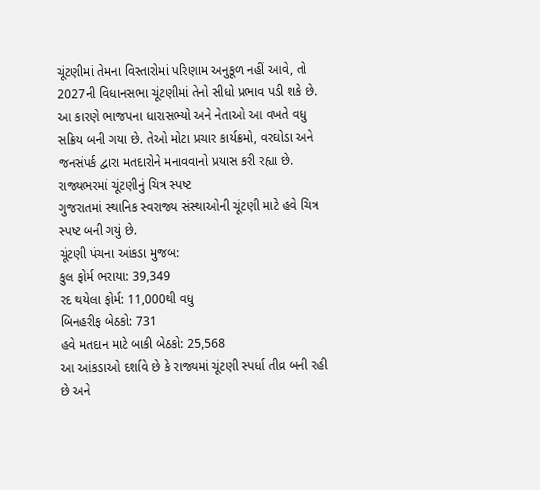ચૂંટણીમાં તેમના વિસ્તારોમાં પરિણામ અનુકૂળ નહીં આવે, તો 2027ની વિધાનસભા ચૂંટણીમાં તેનો સીધો પ્રભાવ પડી શકે છે. આ કારણે ભાજપના ધારાસભ્યો અને નેતાઓ આ વખતે વધુ સક્રિય બની ગયા છે. તેઓ મોટા પ્રચાર કાર્યક્રમો, વરઘોડા અને જનસંપર્ક દ્વારા મતદારોને મનાવવાનો પ્રયાસ કરી રહ્યા છે.
રાજ્યભરમાં ચૂંટણીનું ચિત્ર સ્પષ્ટ
ગુજરાતમાં સ્થાનિક સ્વરાજ્ય સંસ્થાઓની ચૂંટણી માટે હવે ચિત્ર સ્પષ્ટ બની ગયું છે.
ચૂંટણી પંચના આંકડા મુજબ:
કુલ ફોર્મ ભરાયા: 39,349
રદ થયેલા ફોર્મ: 11,000થી વધુ
બિનહરીફ બેઠકો: 731
હવે મતદાન માટે બાકી બેઠકો: 25,568
આ આંકડાઓ દર્શાવે છે કે રાજ્યમાં ચૂંટણી સ્પર્ધા તીવ્ર બની રહી છે અને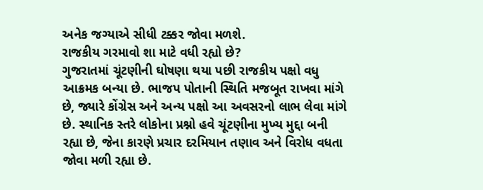અનેક જગ્યાએ સીધી ટક્કર જોવા મળશે.
રાજકીય ગરમાવો શા માટે વધી રહ્યો છે?
ગુજરાતમાં ચૂંટણીની ઘોષણા થયા પછી રાજકીય પક્ષો વધુ આક્રમક બન્યા છે. ભાજપ પોતાની સ્થિતિ મજબૂત રાખવા માંગે છે, જ્યારે કોંગ્રેસ અને અન્ય પક્ષો આ અવસરનો લાભ લેવા માંગે છે. સ્થાનિક સ્તરે લોકોના પ્રશ્નો હવે ચૂંટણીના મુખ્ય મુદ્દા બની રહ્યા છે, જેના કારણે પ્રચાર દરમિયાન તણાવ અને વિરોધ વધતા જોવા મળી રહ્યા છે.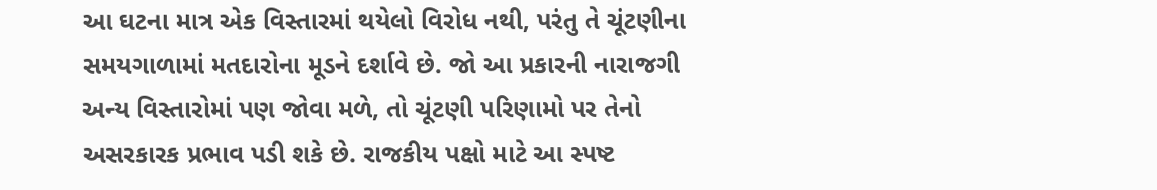આ ઘટના માત્ર એક વિસ્તારમાં થયેલો વિરોધ નથી, પરંતુ તે ચૂંટણીના સમયગાળામાં મતદારોના મૂડને દર્શાવે છે. જો આ પ્રકારની નારાજગી અન્ય વિસ્તારોમાં પણ જોવા મળે, તો ચૂંટણી પરિણામો પર તેનો અસરકારક પ્રભાવ પડી શકે છે. રાજકીય પક્ષો માટે આ સ્પષ્ટ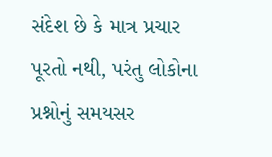સંદેશ છે કે માત્ર પ્રચાર પૂરતો નથી, પરંતુ લોકોના પ્રશ્નોનું સમયસર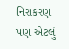નિરાકરણ પણ એટલું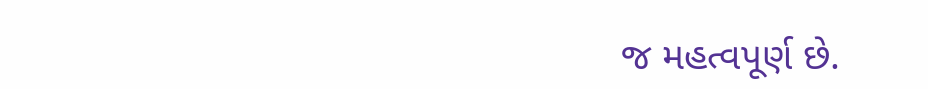જ મહત્વપૂર્ણ છે.